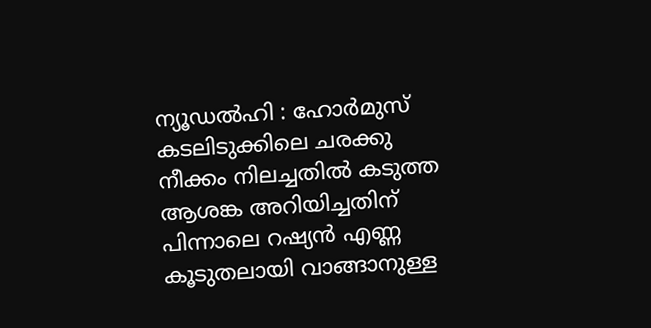ന്യൂഡൽഹി : ഹോർമുസ് കടലിടുക്കിലെ ചരക്കു നീക്കം നിലച്ചതിൽ കടുത്ത ആശങ്ക അറിയിച്ചതിന് പിന്നാലെ റഷ്യൻ എണ്ണ കൂടുതലായി വാങ്ങാനുള്ള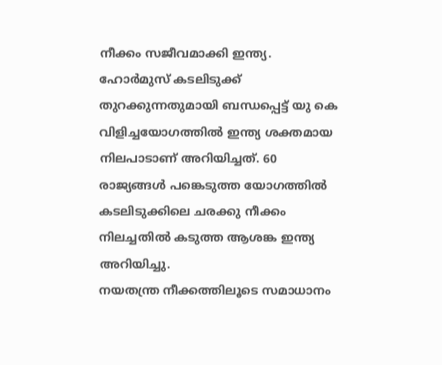നീക്കം സജീവമാക്കി ഇന്ത്യ.
ഹോർമുസ് കടലിടുക്ക് തുറക്കുന്നതുമായി ബന്ധപ്പെട്ട് യു കെ വിളിച്ചയോഗത്തിൽ ഇന്ത്യ ശക്തമായ നിലപാടാണ് അറിയിച്ചത്. 60 രാജ്യങ്ങൾ പങ്കെടുത്ത യോഗത്തിൽ കടലിടുക്കിലെ ചരക്കു നീക്കം നിലച്ചതിൽ കടുത്ത ആശങ്ക ഇന്ത്യ അറിയിച്ചു.
നയതന്ത്ര നീക്കത്തിലൂടെ സമാധാനം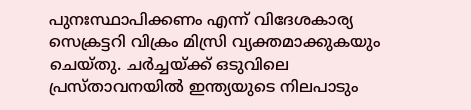പുനഃസ്ഥാപിക്കണം എന്ന് വിദേശകാര്യ സെക്രട്ടറി വിക്രം മിസ്രി വ്യക്തമാക്കുകയും ചെയ്തു. ചർച്ചയ്ക്ക് ഒടുവിലെ പ്രസ്താവനയിൽ ഇന്ത്യയുടെ നിലപാടും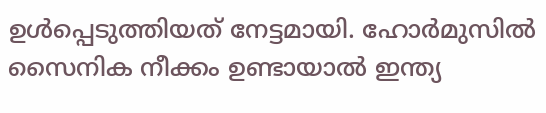ഉൾപ്പെടുത്തിയത് നേട്ടമായി. ഹോർമുസിൽ സൈനിക നീക്കം ഉണ്ടായാൽ ഇന്ത്യ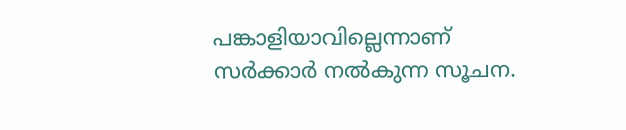പങ്കാളിയാവില്ലെന്നാണ് സർക്കാർ നൽകുന്ന സൂചന.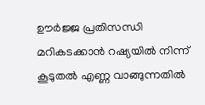ഊർജ്ജ പ്രതിസന്ധി മറികടക്കാൻ റഷ്യയിൽ നിന്ന് കൂടുതൽ എണ്ണ വാങ്ങുന്നതിൽ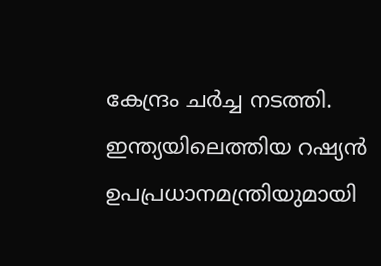കേന്ദ്രം ചർച്ച നടത്തി. ഇന്ത്യയിലെത്തിയ റഷ്യൻ ഉപപ്രധാനമന്ത്രിയുമായി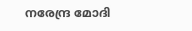നരേന്ദ്ര മോദി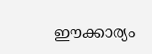ഈക്കാര്യം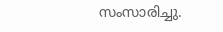സംസാരിച്ചു.